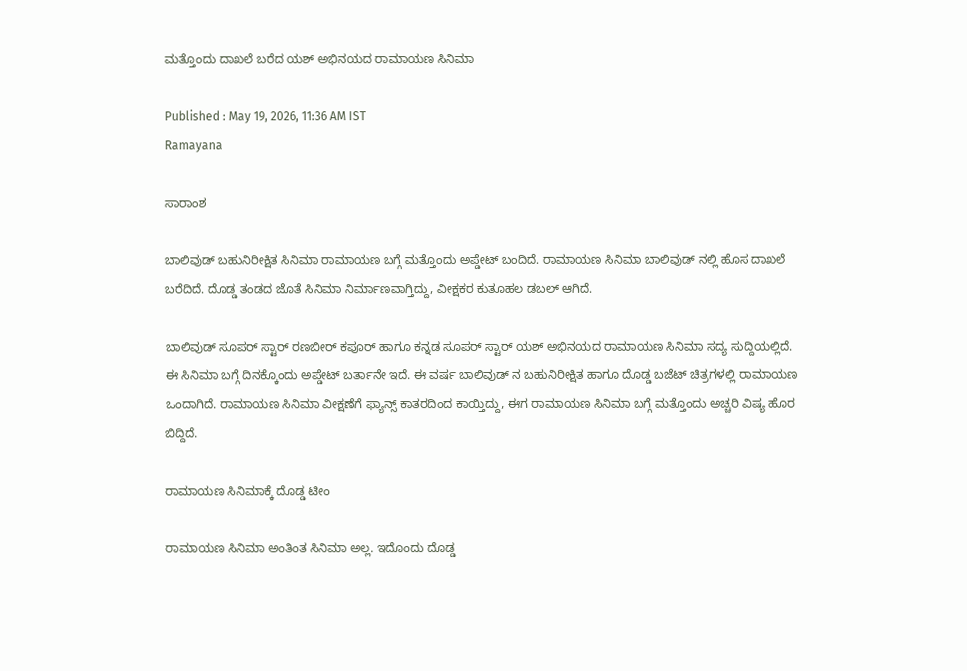ಮತ್ತೊಂದು ದಾಖಲೆ ಬರೆದ ಯಶ್ ಅಭಿನಯದ ರಾಮಾಯಣ ಸಿನಿಮಾ

Published : May 19, 2026, 11:36 AM IST
Ramayana

ಸಾರಾಂಶ

ಬಾಲಿವುಡ್ ಬಹುನಿರೀಕ್ಷಿತ ಸಿನಿಮಾ ರಾಮಾಯಣ ಬಗ್ಗೆ ಮತ್ತೊಂದು ಅಪ್ಡೇಟ್ ಬಂದಿದೆ. ರಾಮಾಯಣ ಸಿನಿಮಾ ಬಾಲಿವುಡ್ ನಲ್ಲಿ ಹೊಸ ದಾಖಲೆ ಬರೆದಿದೆ. ದೊಡ್ಡ ತಂಡದ ಜೊತೆ ಸಿನಿಮಾ ನಿರ್ಮಾಣವಾಗ್ತಿದ್ದು, ವೀಕ್ಷಕರ ಕುತೂಹಲ ಡಬಲ್ ಆಗಿದೆ.

ಬಾಲಿವುಡ್ ಸೂಪರ್ ಸ್ಟಾರ್ ರಣಬೀರ್ ಕಪೂರ್ ಹಾಗೂ ಕನ್ನಡ ಸೂಪರ್ ಸ್ಟಾರ್ ಯಶ್ ಅಭಿನಯದ ರಾಮಾಯಣ ಸಿನಿಮಾ ಸದ್ಯ ಸುದ್ದಿಯಲ್ಲಿದೆ. ಈ ಸಿನಿಮಾ ಬಗ್ಗೆ ದಿನಕ್ಕೊಂದು ಅಪ್ಡೇಟ್ ಬರ್ತಾನೇ ಇದೆ. ಈ ವರ್ಷ ಬಾಲಿವುಡ್ ನ ಬಹುನಿರೀಕ್ಷಿತ ಹಾಗೂ ದೊಡ್ಡ ಬಜೆಟ್ ಚಿತ್ರಗಳಲ್ಲಿ ರಾಮಾಯಣ ಒಂದಾಗಿದೆ. ರಾಮಾಯಣ ಸಿನಿಮಾ ವೀಕ್ಷಣೆಗೆ ಫ್ಯಾನ್ಸ್ ಕಾತರದಿಂದ ಕಾಯ್ತಿದ್ದು, ಈಗ ರಾಮಾಯಣ ಸಿನಿಮಾ ಬಗ್ಗೆ ಮತ್ತೊಂದು ಅಚ್ಚರಿ ವಿಷ್ಯ ಹೊರ ಬಿದ್ದಿದೆ.

ರಾಮಾಯಣ ಸಿನಿಮಾಕ್ಕೆ ದೊಡ್ಡ ಟೀಂ

ರಾಮಾಯಣ ಸಿನಿಮಾ ಅಂತಿಂತ ಸಿನಿಮಾ ಅಲ್ಲ. ಇದೊಂದು ದೊಡ್ಡ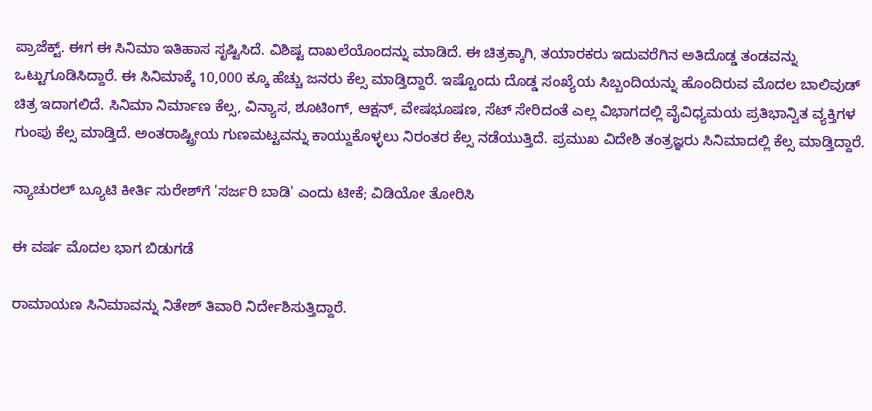ಪ್ರಾಜೆಕ್ಟ್. ಈಗ ಈ ಸಿನಿಮಾ ಇತಿಹಾಸ ಸೃಷ್ಟಿಸಿದೆ. ವಿಶಿಷ್ಟ ದಾಖಲೆಯೊಂದನ್ನು ಮಾಡಿದೆ. ಈ ಚಿತ್ರಕ್ಕಾಗಿ, ತಯಾರಕರು ಇದುವರೆಗಿನ ಅತಿದೊಡ್ಡ ತಂಡವನ್ನು ಒಟ್ಟುಗೂಡಿಸಿದ್ದಾರೆ. ಈ ಸಿನಿಮಾಕ್ಕೆ 10,000 ಕ್ಕೂ ಹೆಚ್ಚು ಜನರು ಕೆಲ್ಸ ಮಾಡ್ತಿದ್ದಾರೆ. ಇಷ್ಟೊಂದು ದೊಡ್ಡ ಸಂಖ್ಯೆಯ ಸಿಬ್ಬಂದಿಯನ್ನು ಹೊಂದಿರುವ ಮೊದಲ ಬಾಲಿವುಡ್ ಚಿತ್ರ ಇದಾಗಲಿದೆ. ಸಿನಿಮಾ ನಿರ್ಮಾಣ ಕೆಲ್ಸ, ವಿನ್ಯಾಸ, ಶೂಟಿಂಗ್, ಆಕ್ಷನ್, ವೇಷಭೂಷಣ, ಸೆಟ್ ಸೇರಿದಂತೆ ಎಲ್ಲ ವಿಭಾಗದಲ್ಲಿ ವೈವಿಧ್ಯಮಯ ಪ್ರತಿಭಾನ್ವಿತ ವ್ಯಕ್ತಿಗಳ ಗುಂಪು ಕೆಲ್ಸ ಮಾಡ್ತಿದೆ. ಅಂತರಾಷ್ಟ್ರೀಯ ಗುಣಮಟ್ಟವನ್ನು ಕಾಯ್ದುಕೊಳ್ಳಲು ನಿರಂತರ ಕೆಲ್ಸ ನಡೆಯುತ್ತಿದೆ. ಪ್ರಮುಖ ವಿದೇಶಿ ತಂತ್ರಜ್ಞರು ಸಿನಿಮಾದಲ್ಲಿ ಕೆಲ್ಸ ಮಾಡ್ತಿದ್ದಾರೆ.

ನ್ಯಾಚುರಲ್ ಬ್ಯೂಟಿ ಕೀರ್ತಿ ಸುರೇಶ್‌ಗೆ 'ಸರ್ಜರಿ ಬಾಡಿ' ಎಂದು ಟೀಕೆ; ವಿಡಿಯೋ ತೋರಿಸಿ

ಈ ವರ್ಷ ಮೊದಲ ಭಾಗ ಬಿಡುಗಡೆ

ರಾಮಾಯಣ ಸಿನಿಮಾವನ್ನು ನಿತೇಶ್ ತಿವಾರಿ ನಿರ್ದೇಶಿಸುತ್ತಿದ್ದಾರೆ.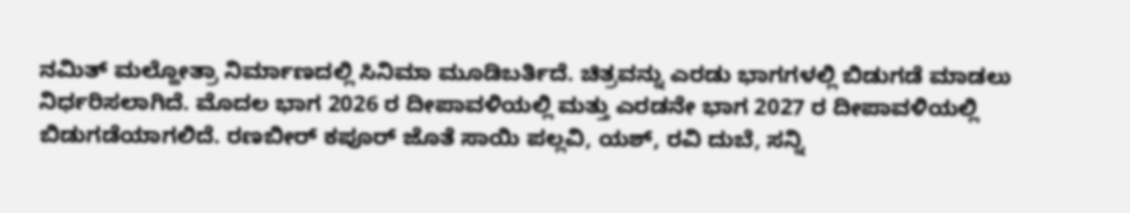ನಮಿತ್ ಮಲ್ಹೋತ್ರಾ ನಿರ್ಮಾಣದಲ್ಲಿ ಸಿನಿಮಾ ಮೂಡಿಬರ್ತಿದೆ. ಚಿತ್ರವನ್ನು ಎರಡು ಭಾಗಗಳಲ್ಲಿ ಬಿಡುಗಡೆ ಮಾಡಲು ನಿರ್ಧರಿಸಲಾಗಿದೆ. ಮೊದಲ ಭಾಗ 2026 ರ ದೀಪಾವಳಿಯಲ್ಲಿ ಮತ್ತು ಎರಡನೇ ಭಾಗ 2027 ರ ದೀಪಾವಳಿಯಲ್ಲಿ ಬಿಡುಗಡೆಯಾಗಲಿದೆ. ರಣಬೀರ್ ಕಪೂರ್ ಜೊತೆ ಸಾಯಿ ಪಲ್ಲವಿ, ಯಶ್, ರವಿ ದುಬೆ, ಸನ್ನಿ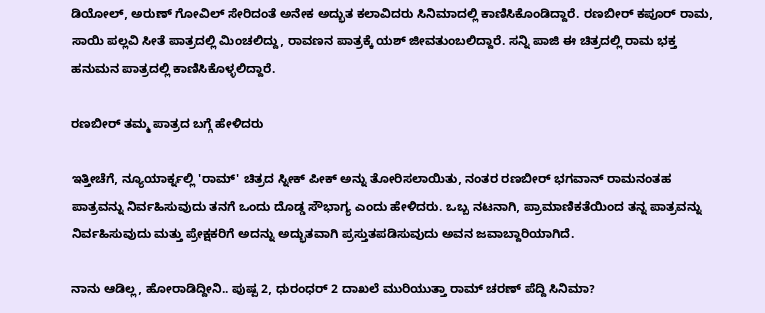ಡಿಯೋಲ್, ಅರುಣ್ ಗೋವಿಲ್ ಸೇರಿದಂತೆ ಅನೇಕ ಅದ್ಭುತ ಕಲಾವಿದರು ಸಿನಿಮಾದಲ್ಲಿ ಕಾಣಿಸಿಕೊಂಡಿದ್ದಾರೆ. ರಣಬೀರ್ ಕಪೂರ್ ರಾಮ, ಸಾಯಿ ಪಲ್ಲವಿ ಸೀತೆ ಪಾತ್ರದಲ್ಲಿ ಮಿಂಚಲಿದ್ದು, ರಾವಣನ ಪಾತ್ರಕ್ಕೆ ಯಶ್ ಜೀವತುಂಬಲಿದ್ದಾರೆ. ಸನ್ನಿ ಪಾಜಿ ಈ ಚಿತ್ರದಲ್ಲಿ ರಾಮ ಭಕ್ತ ಹನುಮನ ಪಾತ್ರದಲ್ಲಿ ಕಾಣಿಸಿಕೊಳ್ಳಲಿದ್ದಾರೆ.

ರಣಬೀರ್ ತಮ್ಮ ಪಾತ್ರದ ಬಗ್ಗೆ ಹೇಳಿದರು

ಇತ್ತೀಚೆಗೆ, ನ್ಯೂಯಾರ್ಕ್ನಲ್ಲಿ 'ರಾಮ್' ಚಿತ್ರದ ಸ್ನೀಕ್ ಪೀಕ್ ಅನ್ನು ತೋರಿಸಲಾಯಿತು, ನಂತರ ರಣಬೀರ್ ಭಗವಾನ್ ರಾಮನಂತಹ ಪಾತ್ರವನ್ನು ನಿರ್ವಹಿಸುವುದು ತನಗೆ ಒಂದು ದೊಡ್ಡ ಸೌಭಾಗ್ಯ ಎಂದು ಹೇಳಿದರು. ಒಬ್ಬ ನಟನಾಗಿ, ಪ್ರಾಮಾಣಿಕತೆಯಿಂದ ತನ್ನ ಪಾತ್ರವನ್ನು ನಿರ್ವಹಿಸುವುದು ಮತ್ತು ಪ್ರೇಕ್ಷಕರಿಗೆ ಅದನ್ನು ಅದ್ಭುತವಾಗಿ ಪ್ರಸ್ತುತಪಡಿಸುವುದು ಅವನ ಜವಾಬ್ದಾರಿಯಾಗಿದೆ.

ನಾನು ಆಡಿಲ್ಲ, ಹೋರಾಡಿದ್ದೀನಿ.. ಪುಷ್ಪ 2, ಧುರಂಧರ್ 2 ದಾಖಲೆ ಮುರಿಯುತ್ತಾ ರಾಮ್ ಚರಣ್ ಪೆದ್ದಿ ಸಿನಿಮಾ?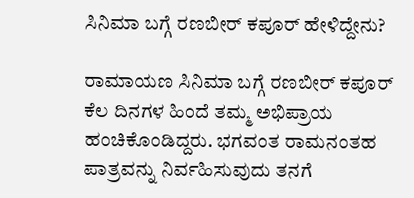ಸಿನಿಮಾ ಬಗ್ಗೆ ರಣಬೀರ್ ಕಪೂರ್ ಹೇಳಿದ್ದೇನು?

ರಾಮಾಯಣ ಸಿನಿಮಾ ಬಗ್ಗೆ ರಣಬೀರ್ ಕಪೂರ್ ಕೆಲ ದಿನಗಳ ಹಿಂದೆ ತಮ್ಮ ಅಭಿಪ್ರಾಯ ಹಂಚಿಕೊಂಡಿದ್ದರು. ಭಗವಂತ ರಾಮನಂತಹ ಪಾತ್ರವನ್ನು ನಿರ್ವಹಿಸುವುದು ತನಗೆ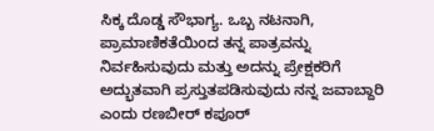ಸಿಕ್ಕ ದೊಡ್ಡ ಸೌಭಾಗ್ಯ. ಒಬ್ಬ ನಟನಾಗಿ, ಪ್ರಾಮಾಣಿಕತೆಯಿಂದ ತನ್ನ ಪಾತ್ರವನ್ನು ನಿರ್ವಹಿಸುವುದು ಮತ್ತು ಅದನ್ನು ಪ್ರೇಕ್ಷಕರಿಗೆ ಅದ್ಭುತವಾಗಿ ಪ್ರಸ್ತುತಪಡಿಸುವುದು ನನ್ನ ಜವಾಬ್ದಾರಿ ಎಂದು ರಣಬೀರ್ ಕಪೂರ್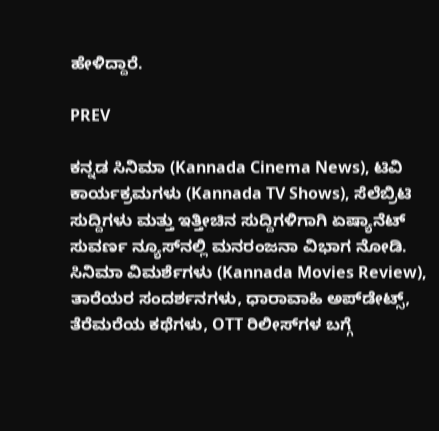ಹೇಳಿದ್ದಾರೆ.

PREV

ಕನ್ನಡ ಸಿನಿಮಾ (Kannada Cinema News), ಟಿವಿ ಕಾರ್ಯಕ್ರಮಗಳು (Kannada TV Shows), ಸೆಲೆಬ್ರಿಟಿ ಸುದ್ದಿಗಳು ಮತ್ತು ಇತ್ತೀಚಿನ ಸುದ್ದಿಗಳಿಗಾಗಿ ಏಷ್ಯಾನೆಟ್ ಸುವರ್ಣ ನ್ಯೂಸ್‌ನಲ್ಲಿ ಮನರಂಜನಾ ವಿಭಾಗ ನೋಡಿ. ಸಿನಿಮಾ ವಿಮರ್ಶೆಗಳು (Kannada Movies Review), ತಾರೆಯರ ಸಂದರ್ಶನಗಳು, ಧಾರಾವಾಹಿ ಅಪ್‌ಡೇಟ್ಸ್‌, ತೆರೆಮರೆಯ ಕಥೆಗಳು, OTT ರಿಲೀಸ್‌ಗಳ ಬಗ್ಗೆ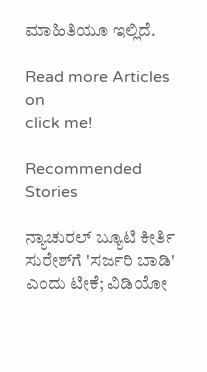ಮಾಹಿತಿಯೂ ಇಲ್ಲಿದೆ.

Read more Articles on
click me!

Recommended Stories

ನ್ಯಾಚುರಲ್ ಬ್ಯೂಟಿ ಕೀರ್ತಿ ಸುರೇಶ್‌ಗೆ 'ಸರ್ಜರಿ ಬಾಡಿ' ಎಂದು ಟೀಕೆ; ವಿಡಿಯೋ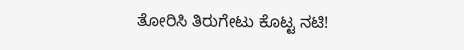ತೋರಿಸಿ ತಿರುಗೇಟು ಕೊಟ್ಟ ನಟಿ!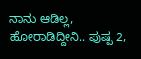ನಾನು ಆಡಿಲ್ಲ, ಹೋರಾಡಿದ್ದೀನಿ.. ಪುಷ್ಪ 2,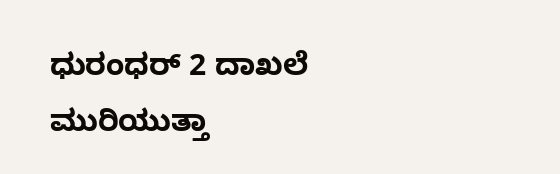ಧುರಂಧರ್ 2 ದಾಖಲೆ ಮುರಿಯುತ್ತಾ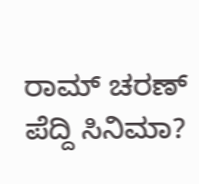ರಾಮ್ ಚರಣ್ ಪೆದ್ದಿ ಸಿನಿಮಾ?